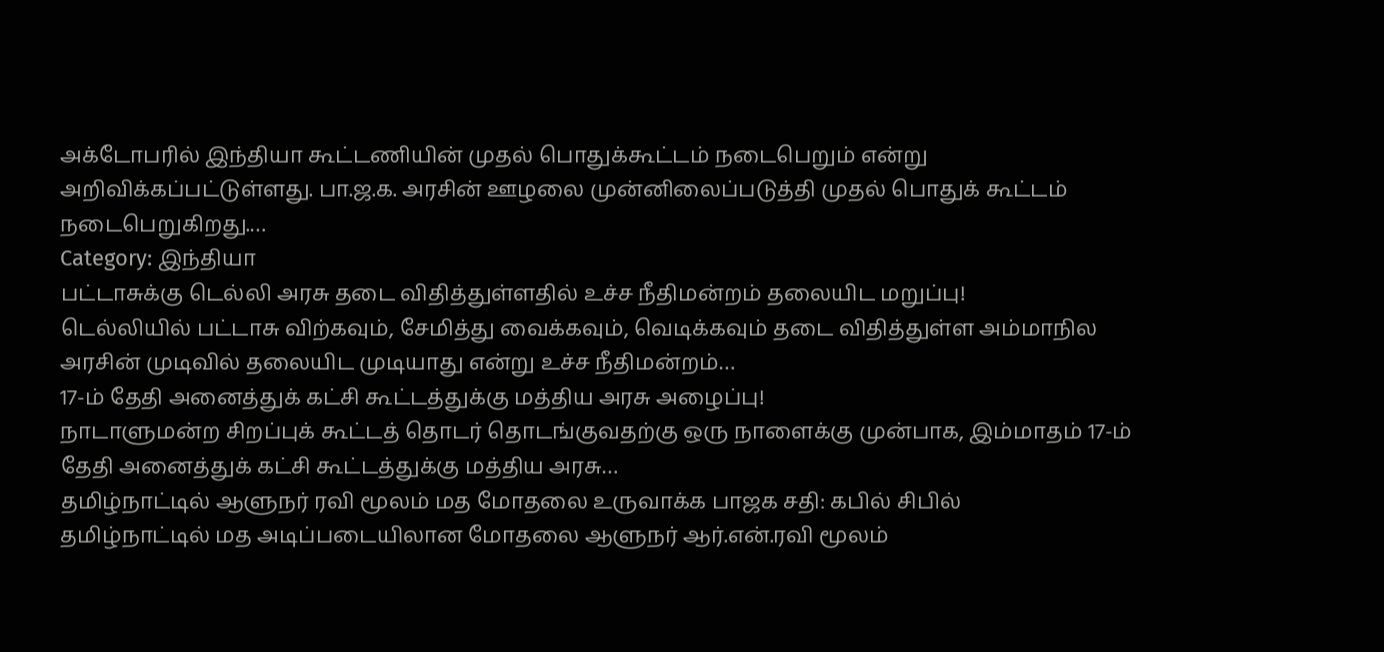அக்டோபரில் இந்தியா கூட்டணியின் முதல் பொதுக்கூட்டம் நடைபெறும் என்று அறிவிக்கப்பட்டுள்ளது. பா.ஜ.க. அரசின் ஊழலை முன்னிலைப்படுத்தி முதல் பொதுக் கூட்டம் நடைபெறுகிறது.…
Category: இந்தியா
பட்டாசுக்கு டெல்லி அரசு தடை விதித்துள்ளதில் உச்ச நீதிமன்றம் தலையிட மறுப்பு!
டெல்லியில் பட்டாசு விற்கவும், சேமித்து வைக்கவும், வெடிக்கவும் தடை விதித்துள்ள அம்மாநில அரசின் முடிவில் தலையிட முடியாது என்று உச்ச நீதிமன்றம்…
17-ம் தேதி அனைத்துக் கட்சி கூட்டத்துக்கு மத்திய அரசு அழைப்பு!
நாடாளுமன்ற சிறப்புக் கூட்டத் தொடர் தொடங்குவதற்கு ஒரு நாளைக்கு முன்பாக, இம்மாதம் 17-ம் தேதி அனைத்துக் கட்சி கூட்டத்துக்கு மத்திய அரசு…
தமிழ்நாட்டில் ஆளுநர் ரவி மூலம் மத மோதலை உருவாக்க பாஜக சதி: கபில் சிபில்
தமிழ்நாட்டில் மத அடிப்படையிலான மோதலை ஆளுநர் ஆர்.என்.ரவி மூலம்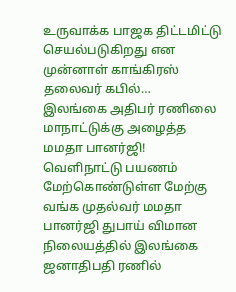உருவாக்க பாஜக திட்டமிட்டு செயல்படுகிறது என முன்னாள் காங்கிரஸ் தலைவர் கபில்…
இலங்கை அதிபர் ரணிலை மாநாட்டுக்கு அழைத்த மமதா பானர்ஜி!
வெளிநாட்டு பயணம் மேற்கொண்டுள்ள மேற்கு வங்க முதல்வர் மமதா பானர்ஜி துபாய் விமான நிலையத்தில் இலங்கை ஜனாதிபதி ரணில்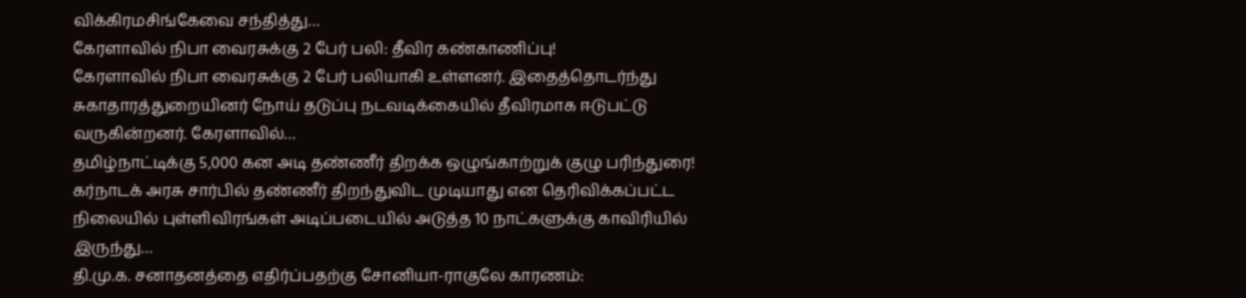விக்கிரமசிங்கேவை சந்தித்து…
கேரளாவில் நிபா வைரசுக்கு 2 பேர் பலி: தீவிர கண்காணிப்பு!
கேரளாவில் நிபா வைரசுக்கு 2 பேர் பலியாகி உள்ளனர். இதைத்தொடர்ந்து சுகாதாரத்துறையினர் நோய் தடுப்பு நடவடிக்கையில் தீவிரமாக ஈடுபட்டு வருகின்றனர். கேரளாவில்…
தமிழ்நாட்டிக்கு 5,000 கன அடி தண்ணீர் திறக்க ஒழுங்காற்றுக் குழு பரிந்துரை!
கர்நாடக் அரசு சார்பில் தண்ணீர் திறந்துவிட முடியாது என தெரிவிக்கப்பட்ட நிலையில் புள்ளிவிரங்கள் அடிப்படையில் அடுத்த 10 நாட்களுக்கு காவிரியில் இருந்து…
தி.மு.க. சனாதனத்தை எதிர்ப்பதற்கு சோனியா-ராகுலே காரணம்: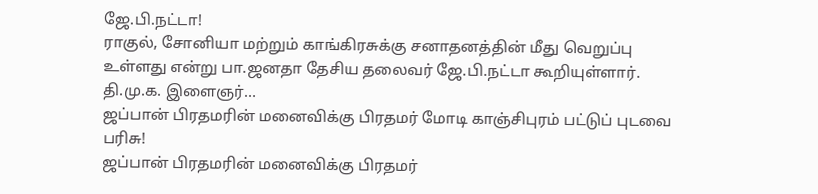ஜே.பி.நட்டா!
ராகுல், சோனியா மற்றும் காங்கிரசுக்கு சனாதனத்தின் மீது வெறுப்பு உள்ளது என்று பா.ஜனதா தேசிய தலைவர் ஜே.பி.நட்டா கூறியுள்ளார். தி.மு.க. இளைஞர்…
ஜப்பான் பிரதமரின் மனைவிக்கு பிரதமர் மோடி காஞ்சிபுரம் பட்டுப் புடவை பரிசு!
ஜப்பான் பிரதமரின் மனைவிக்கு பிரதமர்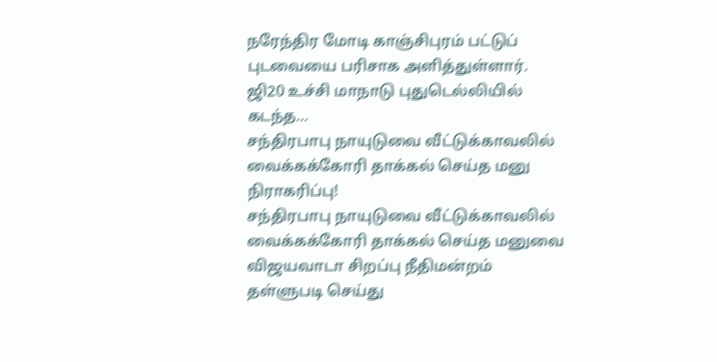நரேந்திர மோடி காஞ்சிபுரம் பட்டுப் புடவையை பரிசாக அளித்துள்ளார். ஜி20 உச்சி மாநாடு புதுடெல்லியில் கடந்த…
சந்திரபாபு நாயுடுவை வீட்டுக்காவலில் வைக்கக்கோரி தாக்கல் செய்த மனு நிராகரிப்பு!
சந்திரபாபு நாயுடுவை வீட்டுக்காவலில் வைக்கக்கோரி தாக்கல் செய்த மனுவை விஜயவாடா சிறப்பு நீதிமன்றம் தள்ளுபடி செய்து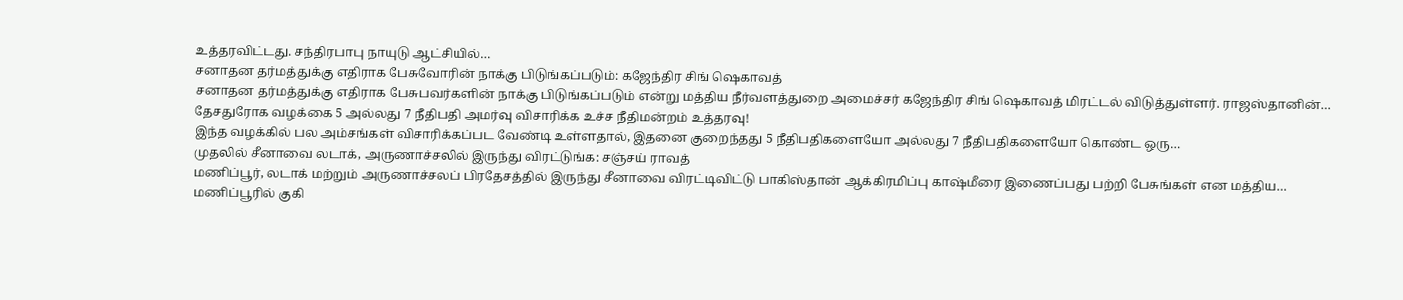உத்தரவிட்டது. சந்திரபாபு நாயுடு ஆட்சியில்…
சனாதன தர்மத்துக்கு எதிராக பேசுவோரின் நாக்கு பிடுங்கப்படும்: கஜேந்திர சிங் ஷெகாவத்
சனாதன தர்மத்துக்கு எதிராக பேசுபவர்களின் நாக்கு பிடுங்கப்படும் என்று மத்திய நீர்வளத்துறை அமைச்சர் கஜேந்திர சிங் ஷெகாவத் மிரட்டல் விடுத்துள்ளர். ராஜஸ்தானின்…
தேசதுரோக வழக்கை 5 அல்லது 7 நீதிபதி அமர்வு விசாரிக்க உச்ச நீதிமன்றம் உத்தரவு!
இந்த வழக்கில் பல அம்சங்கள் விசாரிக்கப்பட வேண்டி உள்ளதால், இதனை குறைந்தது 5 நீதிபதிகளையோ அல்லது 7 நீதிபதிகளையோ கொண்ட ஒரு…
முதலில் சீனாவை லடாக், அருணாச்சலில் இருந்து விரட்டுங்க: சஞ்சய் ராவத்
மணிப்பூர், லடாக் மற்றும் அருணாச்சலப் பிரதேசத்தில் இருந்து சீனாவை விரட்டிவிட்டு பாகிஸ்தான் ஆக்கிரமிப்பு காஷ்மீரை இணைப்பது பற்றி பேசுங்கள் என மத்திய…
மணிப்பூரில் குகி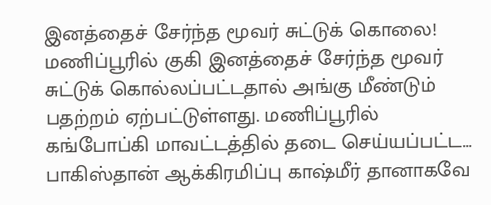இனத்தைச் சேர்ந்த மூவர் சுட்டுக் கொலை!
மணிப்பூரில் குகி இனத்தைச் சேர்ந்த மூவர் சுட்டுக் கொல்லப்பட்டதால் அங்கு மீண்டும் பதற்றம் ஏற்பட்டுள்ளது. மணிப்பூரில் கங்போப்கி மாவட்டத்தில் தடை செய்யப்பட்ட…
பாகிஸ்தான் ஆக்கிரமிப்பு காஷ்மீர் தானாகவே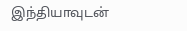இந்தியாவுடன்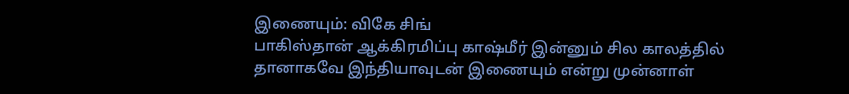இணையும்: விகே சிங்
பாகிஸ்தான் ஆக்கிரமிப்பு காஷ்மீர் இன்னும் சில காலத்தில் தானாகவே இந்தியாவுடன் இணையும் என்று முன்னாள்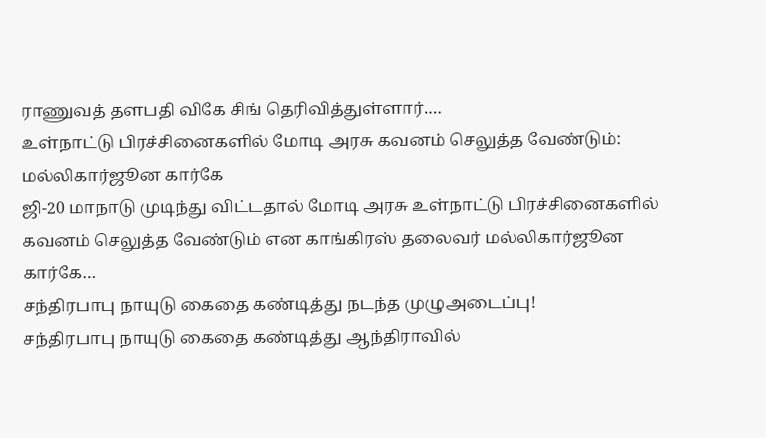ராணுவத் தளபதி விகே சிங் தெரிவித்துள்ளார்.…
உள்நாட்டு பிரச்சினைகளில் மோடி அரசு கவனம் செலுத்த வேண்டும்: மல்லிகார்ஜூன கார்கே
ஜி-20 மாநாடு முடிந்து விட்டதால் மோடி அரசு உள்நாட்டு பிரச்சினைகளில் கவனம் செலுத்த வேண்டும் என காங்கிரஸ் தலைவர் மல்லிகார்ஜூன கார்கே…
சந்திரபாபு நாயுடு கைதை கண்டித்து நடந்த முழுஅடைப்பு!
சந்திரபாபு நாயுடு கைதை கண்டித்து ஆந்திராவில்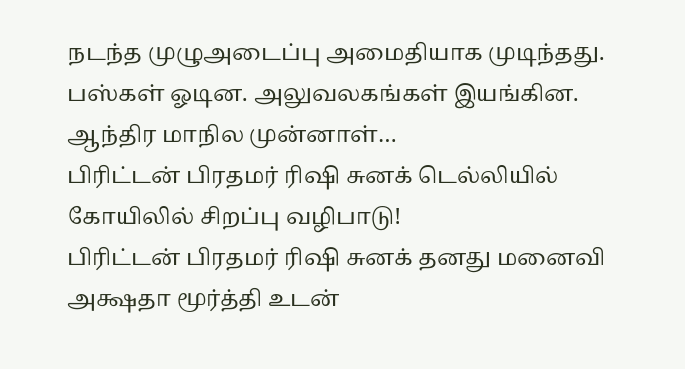நடந்த முழுஅடைப்பு அமைதியாக முடிந்தது. பஸ்கள் ஓடின. அலுவலகங்கள் இயங்கின. ஆந்திர மாநில முன்னாள்…
பிரிட்டன் பிரதமர் ரிஷி சுனக் டெல்லியில் கோயிலில் சிறப்பு வழிபாடு!
பிரிட்டன் பிரதமர் ரிஷி சுனக் தனது மனைவி அக்ஷதா மூர்த்தி உடன்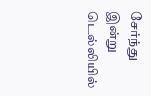சேர்ந்து இன்று டெல்லியில்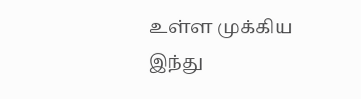உள்ள முக்கிய இந்து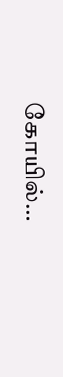கோயில்…